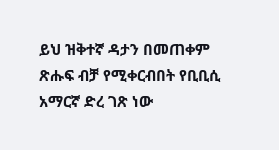ይህ ዝቅተኛ ዳታን በመጠቀም ጽሑፍ ብቻ የሚቀርብበት የቢቢሲ አማርኛ ድረ ገጽ ነው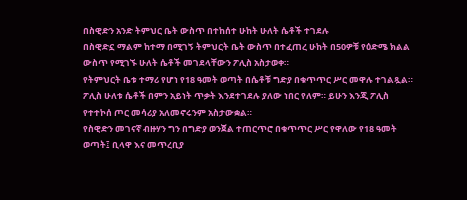በስዊድን አንድ ትምህር ቤት ውስጥ በተከሰተ ሁከት ሁለት ሴቶች ተገደሉ
በስዊድኗ ማልም ከተማ በሚገኝ ትምህርት ቤት ውስጥ በተፈጠረ ሁከት በ50ዎቹ የዕድሜ ክልል ውስጥ የሚገኙ ሁለት ሴቶች መገደላቸውን ፖሊስ አስታወቀ።
የትምህርት ቤቱ ተማሪ የሆነ የ18 ዓመት ወጣት በሴቶቹ ግድያ በቁጥጥር ሥር መዋሉ ተገልጿል።
ፖሊስ ሁለቱ ሴቶች በምን አይነት ጥቃት እንደተገደሉ ያለው ነበር የለም። ይሁን እንጂ ፖሊስ የተተኮሰ ጦር መሳሪያ አለመኖሩንም አስታውቋል።
የስዊድን መገናኛ ብዙሃን ግን በግድያ ወንጀል ተጠርጥሮ በቁጥጥር ሥር የዋለው የ18 ዓመት ወጣት፤ ቢላዋ እና መጥረቢያ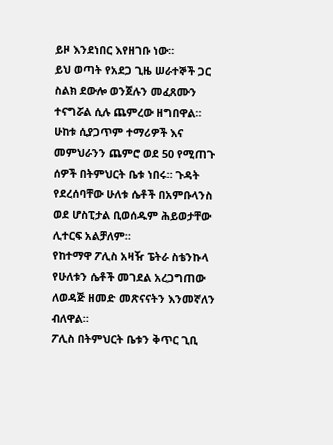ይዞ እንደነበር እየዘገቡ ነው።
ይህ ወጣት የአደጋ ጊዜ ሠራተኞች ጋር ስልክ ደውሎ ወንጀሉን መፈጸሙን ተናግሯል ሲሉ ጨምረው ዘግበዋል።
ሁከቱ ሲያጋጥም ተማሪዎች እና መምህራንን ጨምሮ ወደ 50 የሚጠጉ ሰዎች በትምህርት ቤቱ ነበሩ። ጉዳት የደረሰባቸው ሁለቱ ሴቶች በአምቡላንስ ወደ ሆስፒታል ቢወሰዱም ሕይወታቸው ሊተርፍ አልቻለም።
የከተማዋ ፖሊስ አዛዥ ፔትራ ስቴንኩላ የሁለቱን ሴቶች መገደል አረጋግጠው ለወዳጅ ዘመድ መጽናናትን እንመኛለን ብለዋል።
ፖሊስ በትምህርት ቤቱን ቅጥር ጊቢ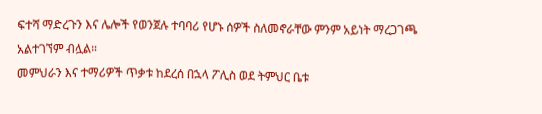ፍተሻ ማድረጉን እና ሌሎች የወንጀሉ ተባባሪ የሆኑ ሰዎች ስለመኖራቸው ምንም አይነት ማረጋገጫ አልተገኘም ብሏል።
መምህራን እና ተማሪዎች ጥቃቱ ከደረሰ በኋላ ፖሊስ ወደ ትምህር ቤቱ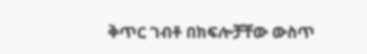ቅጥር ገብቶ በክፍሎቻቸው ውስጥ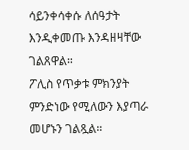ሳይንቀሳቀሱ ለሰዓታት እንዲቀመጡ እንዳዘዛቸው ገልጸዋል።
ፖሊስ የጥቃቱ ምክንያት ምንድነው የሚለውን እያጣራ መሆኑን ገልጿል።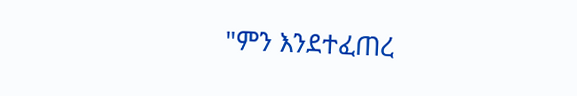"ምን እንደተፈጠረ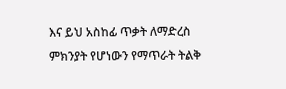እና ይህ አስከፊ ጥቃት ለማድረስ ምክንያት የሆነውን የማጥራት ትልቅ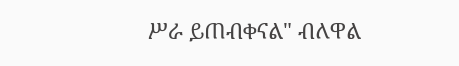ሥራ ይጠብቀናል" ብለዋል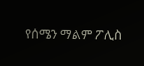የሰሜን ማልም ፖሊስ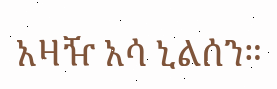አዛዥ አሳ ኒልሰን።